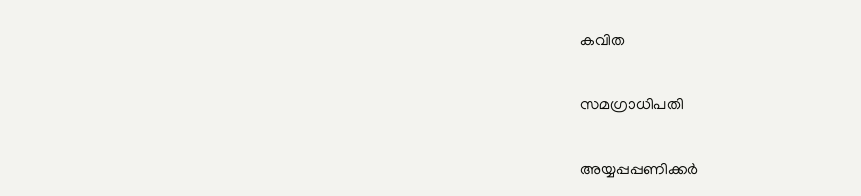കവിത

സമഗ്രാധിപതി

അയ്യപ്പപ്പണിക്കര്‍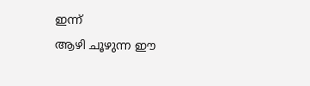ഇന്ന്
ആഴി ചൂഴുന്ന ഈ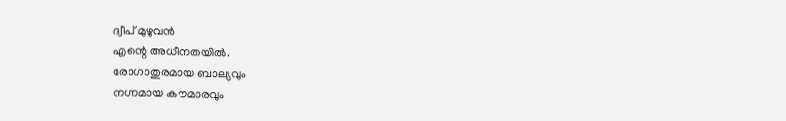ദ്വീപ്‌ മുഴുവന്‍
എന്റെ അധീനതയില്‍.
രോഗാതുരമായ ബാല്യവും
നഗ്നമായ കൗമാരവും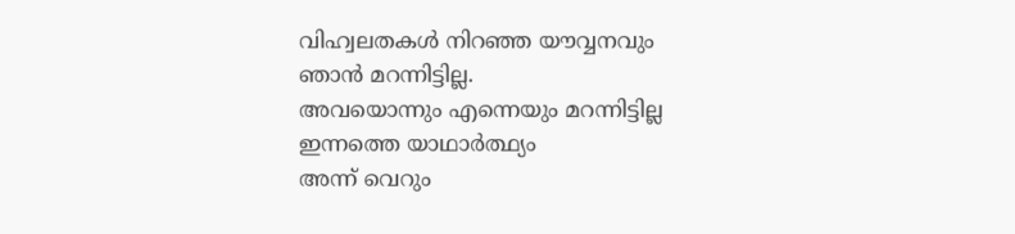വിഹ്വലതകള്‍ നിറഞ്ഞ യൗവ്വനവും
ഞാന്‍ മറന്നിട്ടില്ല.
അവയൊന്നും എന്നെയും മറന്നിട്ടില്ല
ഇന്നത്തെ യാഥാര്‍ത്ഥ്യം
അന്ന് വെറും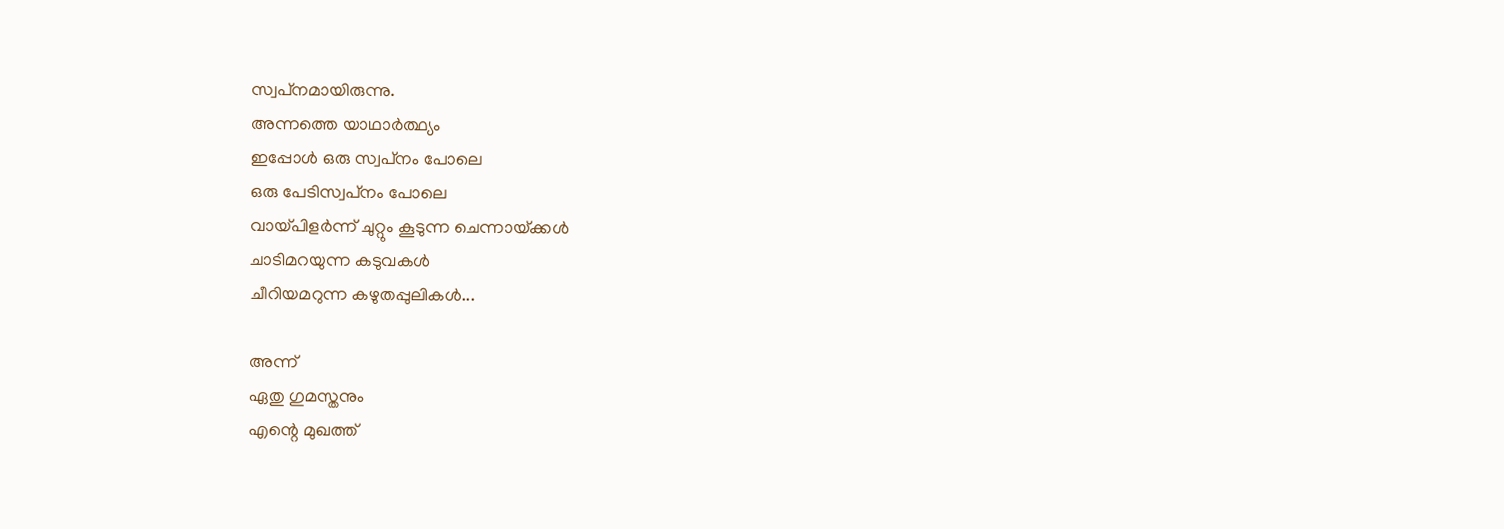സ്വപ്‌നമായിരുന്നു.
അന്നത്തെ യാഥാര്‍ത്ഥ്യം
ഇപ്പോള്‍ ഒരു സ്വപ്‌നം പോലെ
ഒരു പേടിസ്വപ്‌നം പോലെ
വായ്‌പിളര്‍ന്ന് ചുറ്റും കൂടുന്ന ചെന്നായ്‌ക്കള്‍
ചാടിമറയുന്ന കടുവകള്‍
ചീറിയമറുന്ന കഴുതപ്പുലികള്‍...

അന്ന്
ഏതു ഗുമസ്തനും
എന്റെ മുഖത്ത്‌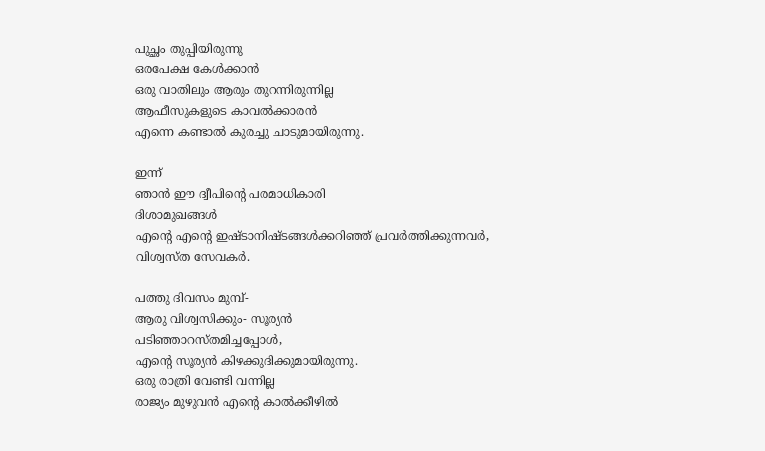പുച്ഛം തുപ്പിയിരുന്നു
ഒരപേക്ഷ കേള്‍ക്കാന്‍
ഒരു വാതിലും ആരും തുറന്നിരുന്നില്ല
ആഫീസുകളുടെ കാവല്‍ക്കാരന്‍
എന്നെ കണ്ടാല്‍ കുരച്ചു ചാടുമായിരുന്നു.

ഇന്ന്
ഞാന്‍ ഈ ദ്വീപിന്റെ പരമാധികാരി
ദിശാമുഖങ്ങള്‍
എന്റെ എന്റെ ഇഷ്‌ടാനിഷ്‌ടങ്ങള്‍ക്കറിഞ്ഞ്‌ പ്രവര്‍ത്തിക്കുന്നവര്‍,
വിശ്വസ്‌ത സേവകര്‍.

പത്തു ദിവസം മുമ്പ്‌-
ആരു വിശ്വസിക്കും- സൂര്യന്‍
പടിഞ്ഞാറസ്‌തമിച്ചപ്പോള്‍,
എന്റെ സൂര്യന്‍ കിഴക്കുദിക്കുമായിരുന്നു.
ഒരു രാത്രി വേണ്ടി വന്നില്ല
രാജ്യം മുഴുവന്‍ എന്റെ കാല്‍ക്കീഴില്‍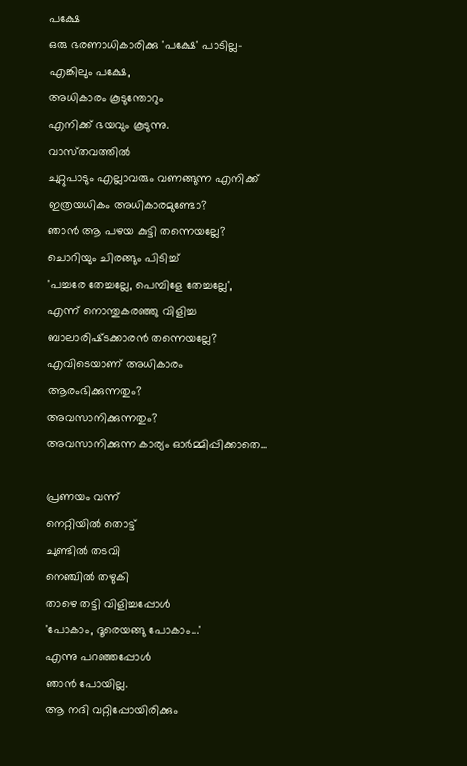പക്ഷേ
ഒരു ഭരണാധികാരിക്കു 'പക്ഷേ' പാടില്ല-
എങ്കിലും പക്ഷേ,
അധികാരം കൂടുന്തോറും
എനിക്ക്‌ ഭയവും കൂടുന്നു.
വാസ്‌തവത്തില്‍
ചുറ്റുപാടും എല്ലാവരും വണങ്ങുന്ന എനിക്ക്‌
ഇത്രയധികം അധികാരമുണ്ടോ?
ഞാന്‍ ആ പഴയ കുട്ടി തന്നെയല്ലേ?
ചൊറിയും ചിരങ്ങും പിടിച്ച്‌
'പച്ചരേ തേച്ചല്ലേ, പെമ്പിളേ തേച്ചല്ലേ',
എന്ന് നൊന്തുകരഞ്ഞു വിളിച്ച
ബാലാരിഷ്‌ടക്കാരന്‍ തന്നെയല്ലേ?
എവിടെയാണ്‌ അധികാരം ആരംഭിക്കുന്നതും?
അവസാനിക്കുന്നതും?
അവസാനിക്കുന്ന കാര്യം ഓര്‍മ്മിപ്പിക്കാതെ...

പ്രണയം വന്ന്
നെറ്റിയില്‍ തൊട്ട്‌
ചുണ്ടില്‍ തടവി
നെഞ്ചില്‍ തഴുകി
താഴെ തട്ടി വിളിച്ചപ്പോള്‍
'പോകാം, ദൂരെയങ്ങു പോകാം...'
എന്നു പറഞ്ഞപ്പോള്‍
ഞാന്‍ പോയില്ല.
ആ നദി വറ്റിപ്പോയിരിക്കും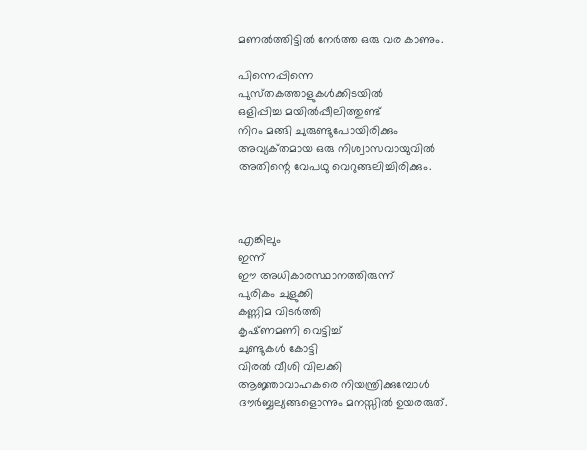മണല്‍ത്തിട്ടില്‍ നേര്‍ത്ത ഒരു വര കാണും.

പിന്നെപ്പിന്നെ
പുസ്‌തകത്താളുകള്‍ക്കിടയില്‍
ഒളിപ്പിച്ച മയില്‍പ്പീലിത്തുണ്ട്‌
നിറം മങ്ങി ചുരുണ്ടുപോയിരിക്കും
അവ്യക്‌തമായ ഒരു നിശ്വാസവായുവില്‍
അതിന്റെ വേപഥു വെറുങ്ങലിച്ചിരിക്കും.



എങ്കിലും
ഇന്ന്
ഈ അധികാരസ്ഥാനത്തിരുന്ന്
പുരികം ചുളുക്കി
കണ്ണിമ വിടര്‍ത്തി
കൃഷ്‌ണമണി വെട്ടിച്ച്‌
ചുണ്ടുകള്‍ കോട്ടി
വിരല്‍ വീശി വിലക്കി
ആജ്ഞാവാഹകരെ നിയന്ത്രിക്കുമ്പോള്‍
ദൗര്‍ബ്ബല്യങ്ങളൊന്നും മനസ്സില്‍ ഉയരരുത്‌.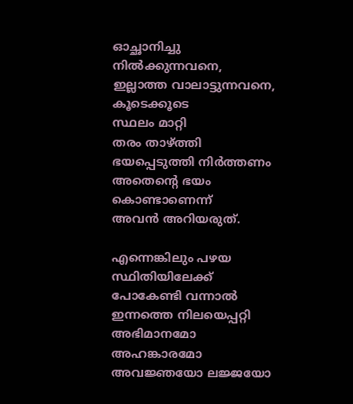ഓച്ഛാനിച്ചു നില്‍ക്കുന്നവനെ,
ഇല്ലാത്ത വാലാട്ടുന്നവനെ,
കൂടെക്കൂടെ
സ്ഥലം മാറ്റി
തരം താഴ്‌ത്തി
ഭയപ്പെടുത്തി നിര്‍ത്തണം
അതെന്റെ ഭയം കൊണ്ടാണെന്ന്
അവന്‍ അറിയരുത്‌.

എന്നെങ്കിലും പഴയ സ്ഥിതിയിലേക്ക്‌
പോകേണ്ടി വന്നാല്‍
ഇന്നത്തെ നിലയെപ്പറ്റി
അഭിമാനമോ അഹങ്കാരമോ
അവജ്ഞയോ ലജ്ജയോ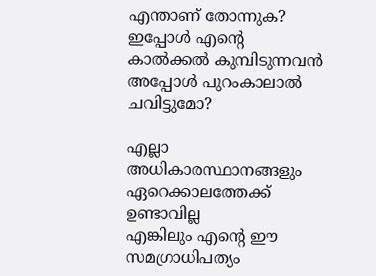എന്താണ്‌ തോന്നുക?
ഇപ്പോള്‍ എന്റെ കാല്‍ക്കല്‍ കുമ്പിടുന്നവന്‍
അപ്പോള്‍ പുറംകാലാല്‍ ചവിട്ടുമോ?

എല്ലാ അധികാരസ്ഥാനങ്ങളും
ഏറെക്കാലത്തേക്ക്‌ ഉണ്ടാവില്ല
എങ്കിലും എന്റെ ഈ സമഗ്രാധിപത്യം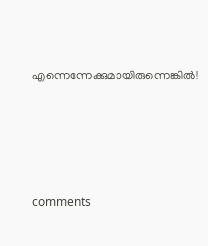എന്നെന്നേക്കുമായിരുന്നെങ്കില്‍!





comments